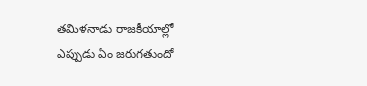తమిళనాడు రాజకీయాల్లో ఎప్పుడు ఏం జరుగతుందో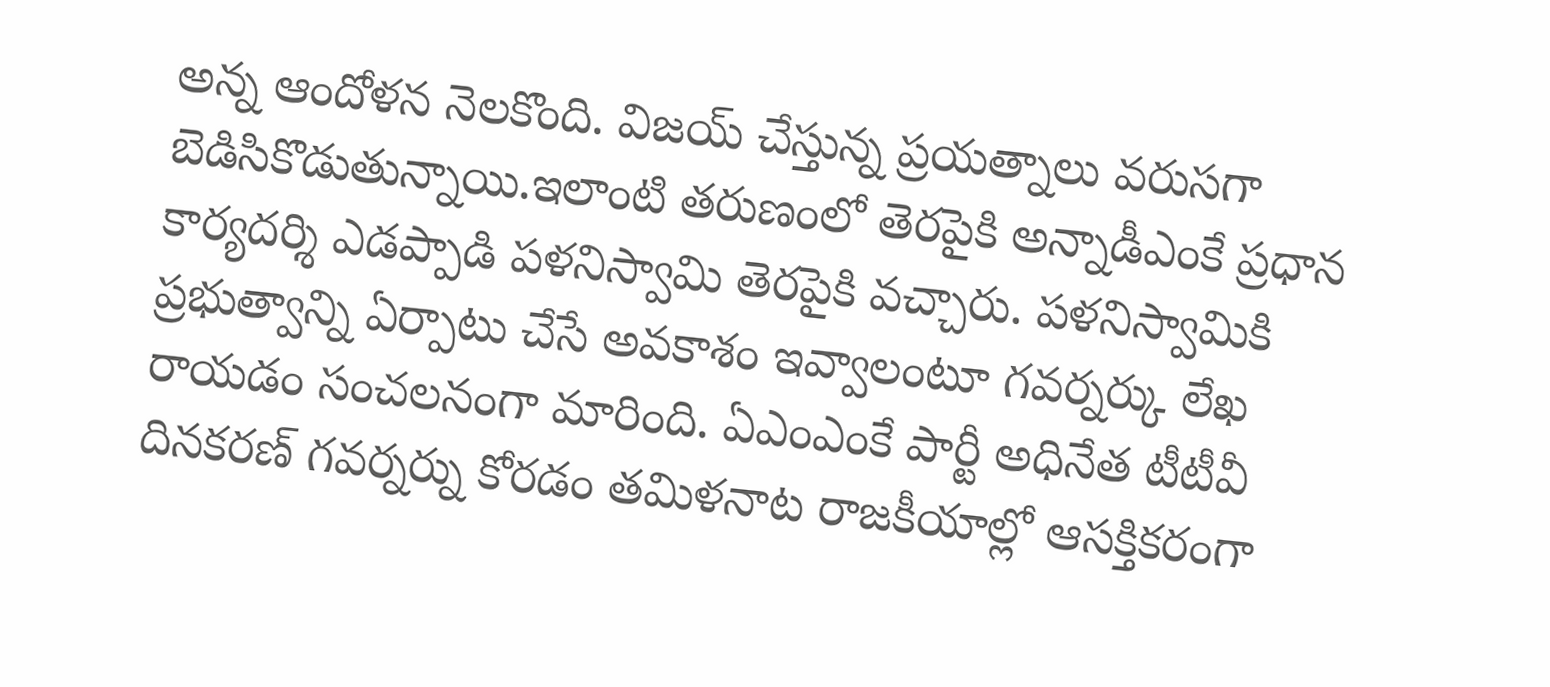అన్న ఆందోళన నెలకొంది. విజయ్ చేస్తున్న ప్రయత్నాలు వరుసగా బెడిసికొడుతున్నాయి.ఇలాంటి తరుణంలో తెరపైకి అన్నాడీఎంకే ప్రధాన కార్యదర్శి ఎడప్పాడి పళనిస్వామి తెరపైకి వచ్చారు. పళనిస్వామికి ప్రభుత్వాన్ని ఏర్పాటు చేసే అవకాశం ఇవ్వాలంటూ గవర్నర్కు లేఖ రాయడం సంచలనంగా మారింది. ఏఎంఎంకే పార్టీ అధినేత టీటీవీ దినకరణ్ గవర్నర్ను కోరడం తమిళనాట రాజకీయాల్లో ఆసక్తికరంగా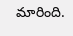మారింది.